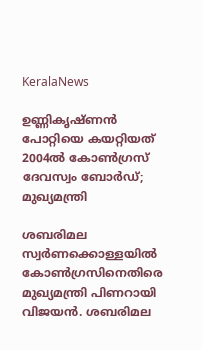KeralaNews

ഉണ്ണികൃഷ്ണൻ പോറ്റിയെ കയറ്റിയത് 2004ൽ കോണ്‍ഗ്രസ് ദേവസ്വം ബോര്‍ഡ്; മുഖ്യമന്ത്രി

ശബരിമല സ്വര്‍ണക്കൊള്ളയിൽ കോണ്‍ഗ്രസിനെതിരെ മുഖ്യമന്ത്രി പിണറായി വിജയൻ. ശബരിമല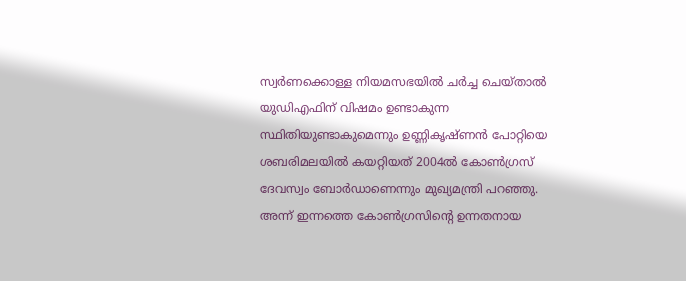സ്വര്‍ണക്കൊള്ള നിയമസഭയിൽ ചര്‍ച്ച ചെയ്താൽ യുഡിഎഫിന് വിഷമം ഉണ്ടാകുന്ന സ്ഥിതിയുണ്ടാകുമെന്നും ഉണ്ണികൃഷ്ണൻ പോറ്റിയെ ശബരിമലയിൽ കയറ്റിയത് 2004ൽ കോണ്‍ഗ്രസ് ദേവസ്വം ബോര്‍ഡാണെന്നും മുഖ്യമന്ത്രി പറഞ്ഞു. അന്ന് ഇന്നത്തെ കോണ്‍ഗ്രസിന്‍റെ ഉന്നതനായ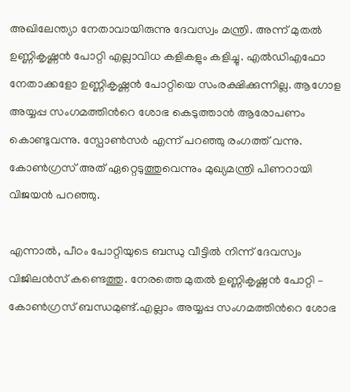അഖിലേന്ത്യാ നേതാവായിരുന്നു ദേവസ്വം മന്ത്രി. അന്ന് മുതൽ ഉണ്ണികൃഷ്ണൻ പോറ്റി എല്ലാവിധ കളികളും കളിച്ചു. എൽഡിഎഫോ നേതാക്കളോ ഉണ്ണികൃഷ്ണൻ പോറ്റിയെ സംരക്ഷിക്കുന്നില്ല. ആഗോള അയ്യപ്പ സംഗമത്തിന്‍റെ ശോഭ കെടുത്താൻ ആരോപണം കൊണ്ടുവന്നു. സ്പോൺസർ എന്ന് പറഞ്ഞു രംഗത്ത് വന്നു. കോണ്‍ഗ്രസ് അത് ഏറ്റെടുത്തുവെന്നും മുഖ്യമന്ത്രി പിണറായി വിജയൻ പറഞ്ഞു.

എന്നാൽ, പീഠം പോറ്റിയുടെ ബന്ധു വീട്ടിൽ നിന്ന് ദേവസ്വം വിജിലൻസ് കണ്ടെത്തു. നേരത്തെ മുതൽ ഉണ്ണികൃഷ്ണൻ പോറ്റി – കോൺഗ്രസ് ബന്ധമുണ്ട്.എല്ലാം അയ്യപ്പ സംഗമത്തിന്‍റെ ശോഭ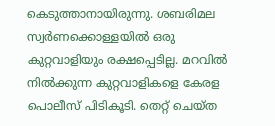കെടുത്താനായിരുന്നു. ശബരിമല സ്വര്‍ണക്കൊള്ളയിൽ ഒരു കുറ്റവാളിയും രക്ഷപ്പെടില്ല. മറവിൽ നിൽക്കുന്ന കുറ്റവാളികളെ കേരള പൊലീസ് പിടികൂടി. തെറ്റ് ചെയ്ത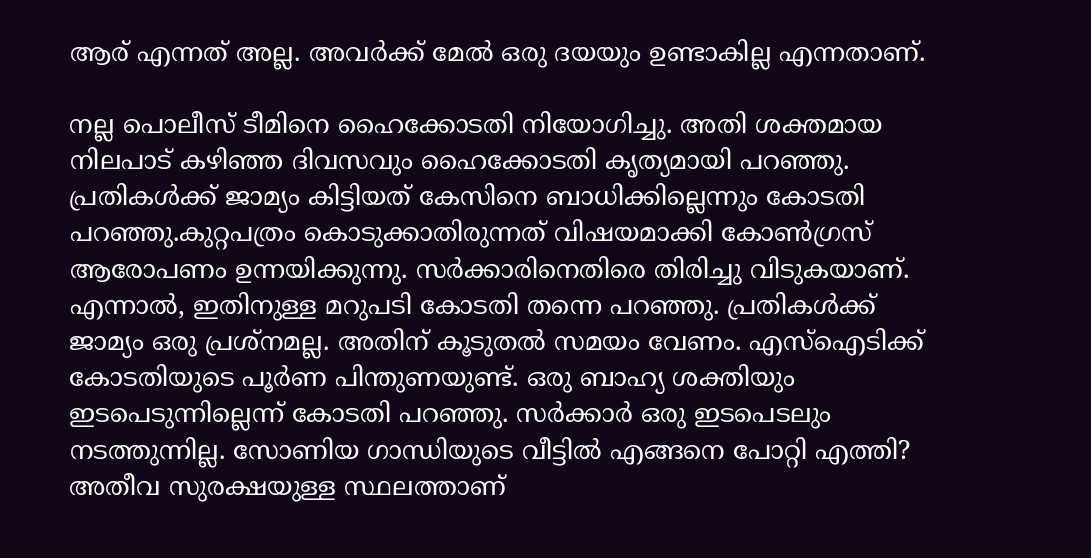ആര് എന്നത് അല്ല. അവർക്ക് മേൽ ഒരു ദയയും ഉണ്ടാകില്ല എന്നതാണ്.

നല്ല പൊലീസ് ടീമിനെ ഹൈക്കോടതി നിയോഗിച്ചു. അതി ശക്തമായ നിലപാട് കഴിഞ്ഞ ദിവസവും ഹൈക്കോടതി കൃത്യമായി പറഞ്ഞു. പ്രതികൾക്ക് ജാമ്യം കിട്ടിയത് കേസിനെ ബാധിക്കില്ലെന്നും കോടതി പറഞ്ഞു.കുറ്റപത്രം കൊടുക്കാതിരുന്നത് വിഷയമാക്കി കോൺഗ്രസ് ആരോപണം ഉന്നയിക്കുന്നു. സർക്കാരിനെതിരെ തിരിച്ചു വിടുകയാണ്. എന്നാൽ, ഇതിനുള്ള മറുപടി കോടതി തന്നെ പറഞ്ഞു. പ്രതികൾക്ക് ജാമ്യം ഒരു പ്രശ്നമല്ല. അതിന് കൂടുതൽ സമയം വേണം. എസ്ഐടിക്ക് കോടതിയുടെ പൂര്‍ണ പിന്തുണയുണ്ട്. ഒരു ബാഹ്യ ശക്തിയും ഇടപെടുന്നില്ലെന്ന് കോടതി പറഞ്ഞു. സര്‍ക്കാര്‍ ഒരു ഇടപെടലും നടത്തുന്നില്ല. സോണിയ ഗാന്ധിയുടെ വീട്ടിൽ എങ്ങനെ പോറ്റി എത്തി? അതീവ സുരക്ഷയുള്ള സ്ഥലത്താണ്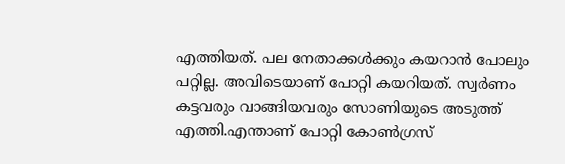എത്തിയത്. പല നേതാക്കൾക്കും കയറാൻ പോലും പറ്റില്ല. അവിടെയാണ് പോറ്റി കയറിയത്. സ്വർണം കട്ടവരും വാങ്ങിയവരും സോണിയുടെ അടുത്ത് എത്തി.എന്താണ് പോറ്റി കോൺഗ്രസ്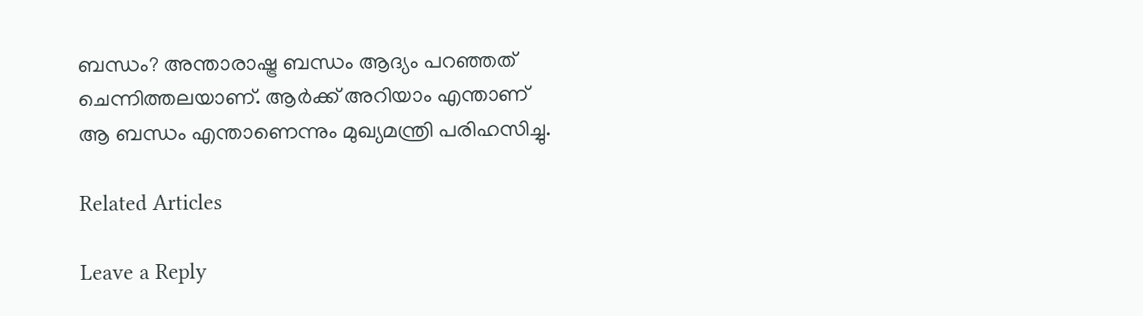ബന്ധം? അന്താരാഷ്ട്ര ബന്ധം ആദ്യം പറഞ്ഞത് ചെന്നിത്തലയാണ്. ആർക്ക് അറിയാം എന്താണ് ആ ബന്ധം എന്താണെന്നും മുഖ്യമന്ത്രി പരിഹസിച്ചു.

Related Articles

Leave a Reply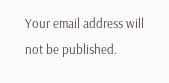Your email address will not be published.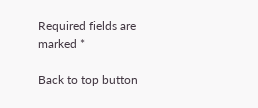Required fields are marked *

Back to top button